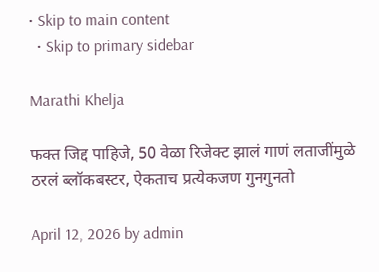• Skip to main content
  • Skip to primary sidebar

Marathi Khelja

फक्त जिद्द पाहिजे, 50 वेळा रिजेक्ट झालं गाणं लताजींमुळे ठरलं ब्लॉकबस्टर, ऐकताच प्रत्येकजण गुनगुनतो

April 12, 2026 by admin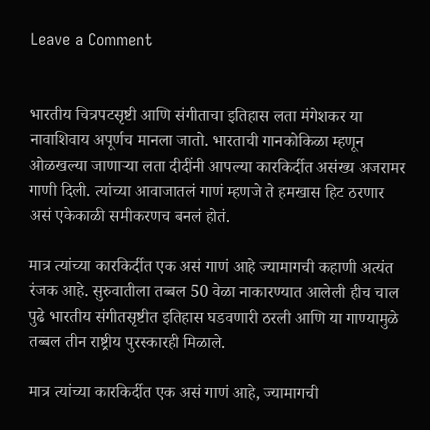Leave a Comment


भारतीय चित्रपटसृष्टी आणि संगीताचा इतिहास लता मंगेशकर या नावाशिवाय अपूर्णच मानला जातो. भारताची गानकोकिळा म्हणून ओळखल्या जाणाऱ्या लता दीदींनी आपल्या कारकिर्दीत असंख्य अजरामर गाणी दिली. त्यांच्या आवाजातलं गाणं म्हणजे ते हमखास हिट ठरणार असं एकेकाळी समीकरणच बनलं होतं.

मात्र त्यांच्या कारकिर्दीत एक असं गाणं आहे ज्यामागची कहाणी अत्यंत रंजक आहे. सुरुवातीला तब्बल 50 वेळा नाकारण्यात आलेली हीच चाल पुढे भारतीय संगीतसृष्टीत इतिहास घडवणारी ठरली आणि या गाण्यामुळे तब्बल तीन राष्ट्रीय पुरस्कारही मिळाले.

मात्र त्यांच्या कारकिर्दीत एक असं गाणं आहे, ज्यामागची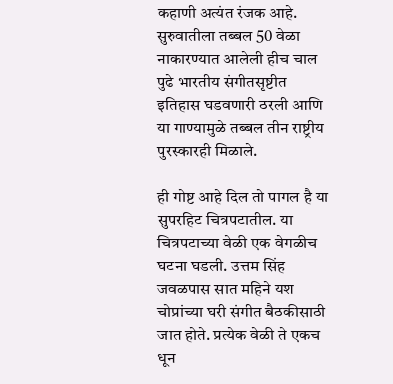कहाणी अत्यंत रंजक आहे. सुरुवातीला तब्बल 50 वेळा नाकारण्यात आलेली हीच चाल पुढे भारतीय संगीतसृष्टीत इतिहास घडवणारी ठरली आणि या गाण्यामुळे तब्बल तीन राष्ट्रीय पुरस्कारही मिळाले.

ही गोष्ट आहे दिल तो पागल है या सुपरहिट चित्रपटातील. या चित्रपटाच्या वेळी एक वेगळीच घटना घडली. उत्तम सिंह जवळपास सात महिने यश चोप्रांच्या घरी संगीत बैठकीसाठी जात होते. प्रत्येक वेळी ते एकच धून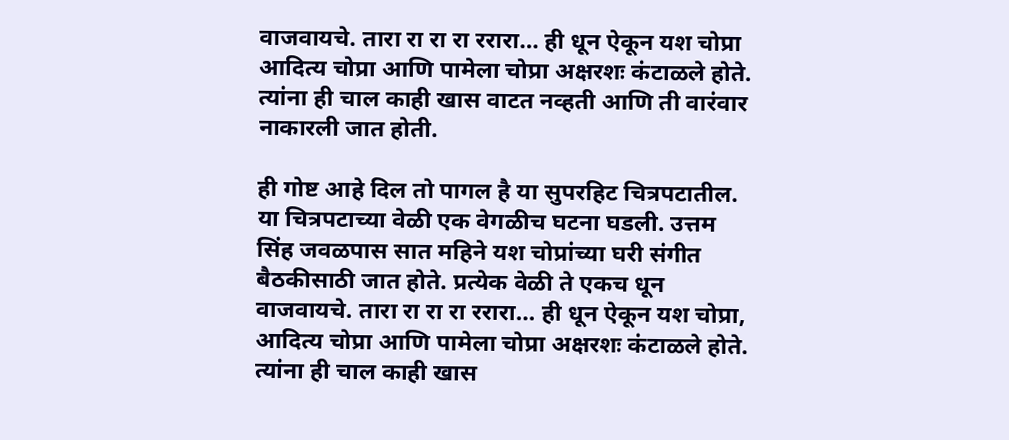वाजवायचे. तारा रा रा रा ररारा… ही धून ऐकून यश चोप्रा आदित्य चोप्रा आणि पामेला चोप्रा अक्षरशः कंटाळले होते. त्यांना ही चाल काही खास वाटत नव्हती आणि ती वारंवार नाकारली जात होती.

ही गोष्ट आहे दिल तो पागल है या सुपरहिट चित्रपटातील. या चित्रपटाच्या वेळी एक वेगळीच घटना घडली. उत्तम सिंह जवळपास सात महिने यश चोप्रांच्या घरी संगीत बैठकीसाठी जात होते. प्रत्येक वेळी ते एकच धून वाजवायचे. तारा रा रा रा ररारा… ही धून ऐकून यश चोप्रा, आदित्य चोप्रा आणि पामेला चोप्रा अक्षरशः कंटाळले होते. त्यांना ही चाल काही खास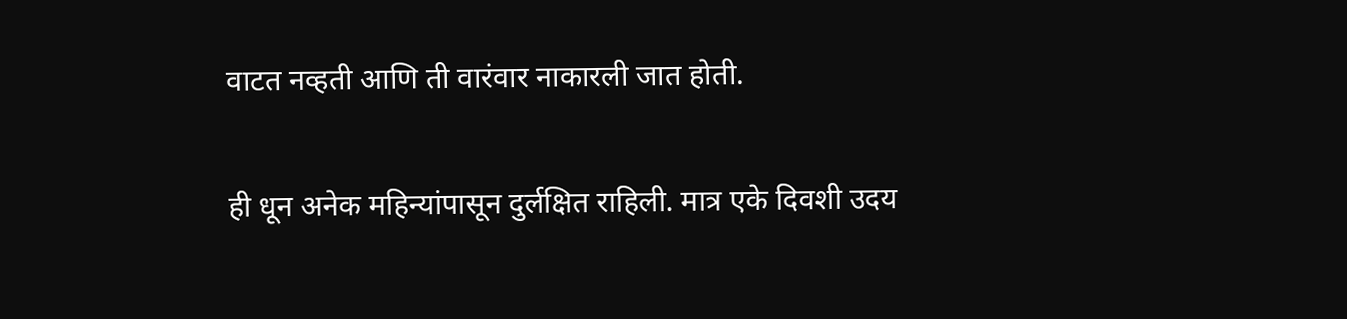वाटत नव्हती आणि ती वारंवार नाकारली जात होती.

ही धून अनेक महिन्यांपासून दुर्लक्षित राहिली. मात्र एके दिवशी उदय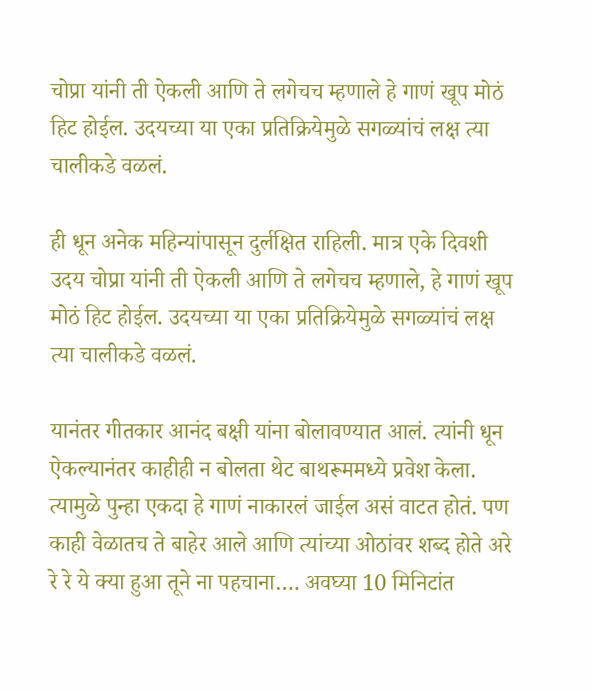चोप्रा यांनी ती ऐकली आणि ते लगेचच म्हणाले हे गाणं खूप मोठं हिट होईल. उदयच्या या एका प्रतिक्रियेमुळे सगळ्यांचं लक्ष त्या चालीकडे वळलं.

ही धून अनेक महिन्यांपासून दुर्लक्षित राहिली. मात्र एके दिवशी उदय चोप्रा यांनी ती ऐकली आणि ते लगेचच म्हणाले, हे गाणं खूप मोठं हिट होईल. उदयच्या या एका प्रतिक्रियेमुळे सगळ्यांचं लक्ष त्या चालीकडे वळलं.

यानंतर गीतकार आनंद बक्षी यांना बोलावण्यात आलं. त्यांनी धून ऐकल्यानंतर काहीही न बोलता थेट बाथरूममध्ये प्रवेश केला. त्यामुळे पुन्हा एकदा हे गाणं नाकारलं जाईल असं वाटत होतं. पण काही वेळातच ते बाहेर आले आणि त्यांच्या ओठांवर शब्द होते अरे रे रे ये क्या हुआ तूने ना पहचाना…. अवघ्या 10 मिनिटांत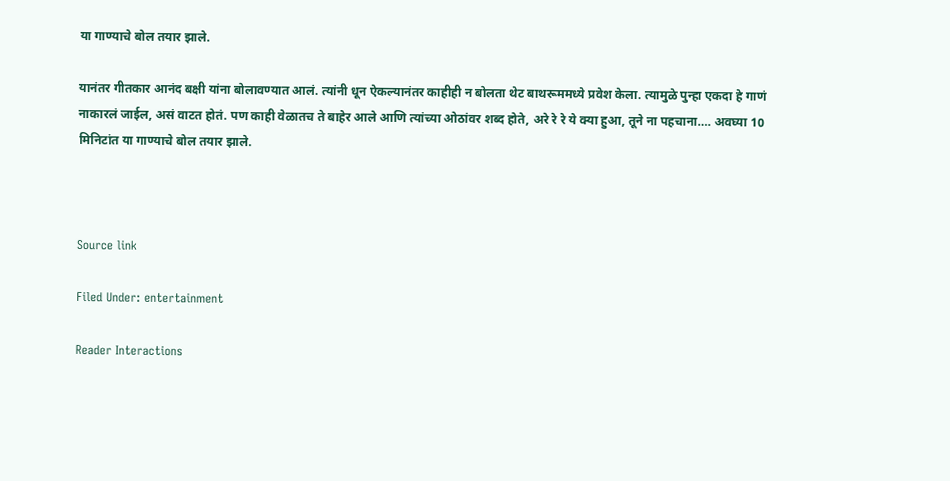या गाण्याचे बोल तयार झाले.

यानंतर गीतकार आनंद बक्षी यांना बोलावण्यात आलं. त्यांनी धून ऐकल्यानंतर काहीही न बोलता थेट बाथरूममध्ये प्रवेश केला. त्यामुळे पुन्हा एकदा हे गाणं नाकारलं जाईल, असं वाटत होतं. पण काही वेळातच ते बाहेर आले आणि त्यांच्या ओठांवर शब्द होते, अरे रे रे ये क्या हुआ, तूने ना पहचाना…. अवघ्या 10 मिनिटांत या गाण्याचे बोल तयार झाले.



Source link

Filed Under: entertainment

Reader Interactions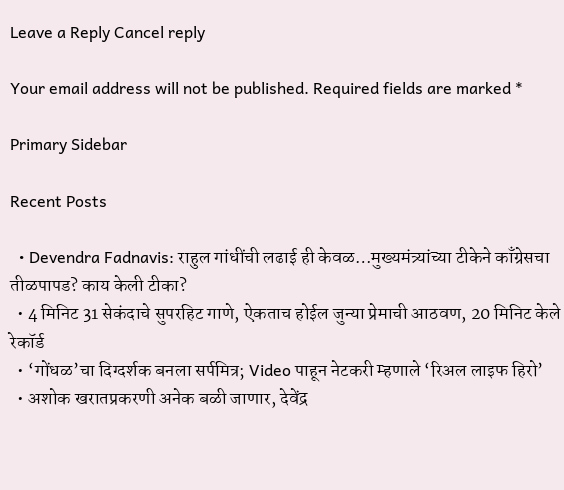Leave a Reply Cancel reply

Your email address will not be published. Required fields are marked *

Primary Sidebar

Recent Posts

  • Devendra Fadnavis: राहुल गांधींची लढाई ही केवळ…मुख्यमंत्र्यांच्या टीकेने काँग्रेसचा तीळपापड? काय केली टीका?
  • 4 मिनिट 31 सेकंदाचे सुपरहिट गाणे, ऐकताच होईल जुन्या प्रेमाची आठवण, 20 मिनिट केले रेकॉर्ड
  • ‘गोंधळ’चा दिग्दर्शक बनला सर्पमित्र; Video पाहून नेटकरी म्हणाले ‘रिअल लाइफ हिरो’
  • अशोक खरातप्रकरणी अनेक बळी जाणार, देवेंद्र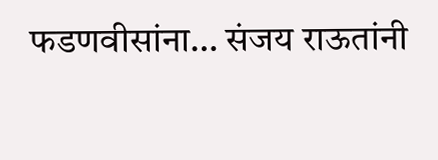फडणवीसांना… संजय राऊतांनी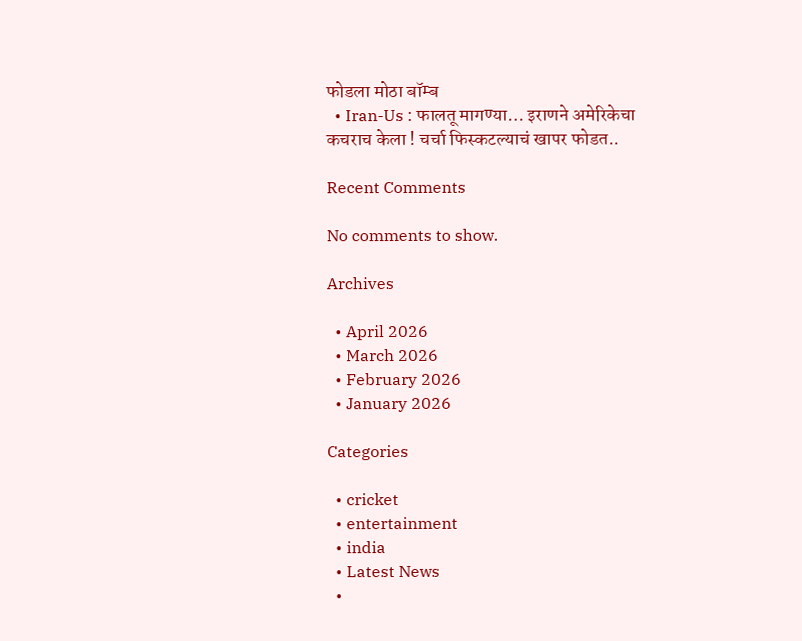फोडला मोठा बॉम्ब
  • Iran-Us : फालतू मागण्या… इराणने अमेरिकेचा कचराच केला ! चर्चा फिस्कटल्याचं खापर फोडत..

Recent Comments

No comments to show.

Archives

  • April 2026
  • March 2026
  • February 2026
  • January 2026

Categories

  • cricket
  • entertainment
  • india
  • Latest News
  •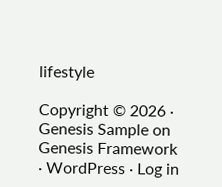lifestyle

Copyright © 2026 · Genesis Sample on Genesis Framework · WordPress · Log in